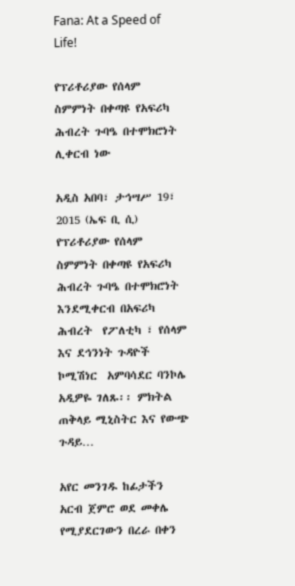Fana: At a Speed of Life!

የፕሪቶሪያው የሰላም ስምምነት በቀጣዩ የአፍሪካ ሕብረት ጉባዔ በተሞክሮነት ሊቀርብ ነው

አዲስ አበባ፣ ታኅሣሥ 19፣ 2015 (ኤፍ ቢ ሲ) የፕሪቶሪያው የሰላም ስምምነት በቀጣዩ የአፍሪካ ሕብረት ጉባዔ በተሞክሮነት እንደሚቀርብ በአፍሪካ ሕብረት  የፖለቲካ ፣ የሰላም እና ደኅንነት ጉዳዮች ኮሚሽነር  አምባሳደር ባንኮሌ አዲዎዬ ገለጹ፡፡ ምክትል ጠቅላይ ሚኒስትር እና የውጭ ጉዳይ…

አየር መንገዱ ከፊታችን አርብ ጀምሮ ወደ መቀሌ የሚያደርገውን በረራ በቀን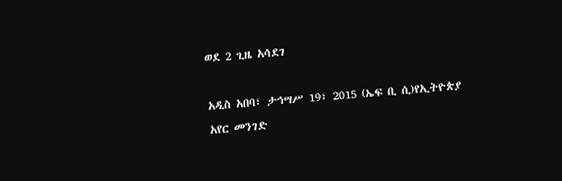ወደ 2 ጊዜ አሳደገ

አዲስ አበባ፣ ታኅሣሥ 19፣ 2015 (ኤፍ ቢ ሲ)የኢትዮጵያ አየር መንገድ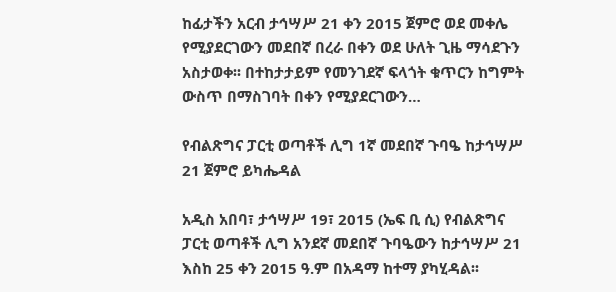ከፊታችን አርብ ታኅሣሥ 21 ቀን 2015 ጀምሮ ወደ መቀሌ የሚያደርገውን መደበኛ በረራ በቀን ወደ ሁለት ጊዜ ማሳደጉን አስታወቀ፡፡ በተከታታይም የመንገደኛ ፍላጎት ቁጥርን ከግምት ውስጥ በማስገባት በቀን የሚያደርገውን…

የብልጽግና ፓርቲ ወጣቶች ሊግ 1ኛ መደበኛ ጉባዔ ከታኅሣሥ 21 ጀምሮ ይካሔዳል

አዲስ አበባ፣ ታኅሣሥ 19፣ 2015 (ኤፍ ቢ ሲ) የብልጽግና ፓርቲ ወጣቶች ሊግ አንደኛ መደበኛ ጉባዔውን ከታኅሣሥ 21 እስከ 25 ቀን 2015 ዓ.ም በአዳማ ከተማ ያካሂዳል፡፡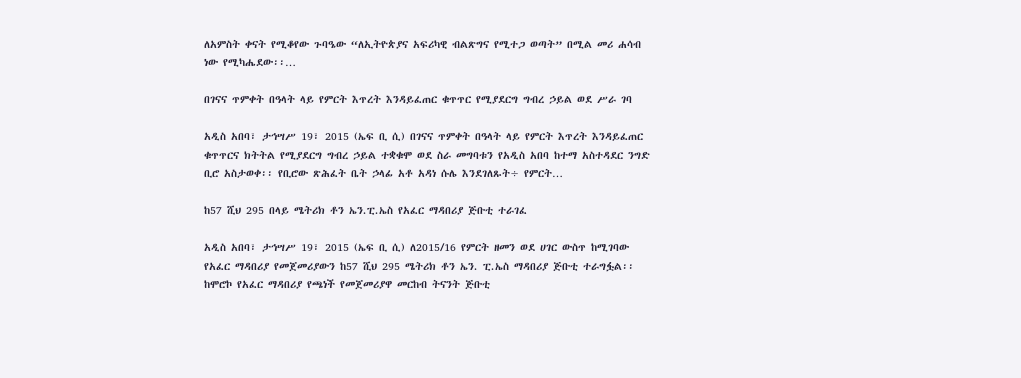ለአምስት ቀናት የሚቆየው ጉባዔው “ለኢትዮጵያና አፍሪካዊ ብልጽግና የሚተጋ ወጣት” በሚል መሪ ሐሳብ ነው የሚካሔደው፡፡…

በገናና ጥምቀት በዓላት ላይ የምርት እጥረት እንዳይፈጠር ቁጥጥር የሚያደርግ ግብረ ኃይል ወደ ሥራ ገባ

አዲስ አበባ፣ ታኅሣሥ 19፣ 2015 (ኤፍ ቢ ሲ) በገናና ጥምቀት በዓላት ላይ የምርት እጥረት እንዳይፈጠር ቁጥጥርና ክትትል የሚያደርግ ግብረ ኃይል ተቋቁሞ ወደ ስራ መግባቱን የአዲስ አበባ ከተማ አስተዳደር ንግድ ቢሮ አስታወቀ፡፡ የቢሮው ጽሕፈት ቤት ኃላፊ አቶ አዳነ ሱሌ እንደገለጹት÷ የምርት…

ከ57 ሺህ 295 በላይ ሜትሪክ ቶን ኤን.ፒ.ኤስ የአፈር ማዳበሪያ ጅቡቲ ተራገፈ

አዲስ አበባ፣ ታኅሣሥ 19፣ 2015 (ኤፍ ቢ ሲ) ለ2015/16 የምርት ዘመን ወደ ሀገር ውስጥ ከሚገባው የአፈር ማዳበሪያ የመጀመሪያውን ከ57 ሺህ 295 ሜትሪክ ቶን ኤን. ፒ.ኤስ ማዳበሪያ ጅቡቲ ተራግፏል፡፡ ከሞሮኮ የአፈር ማዳበሪያ የጫነች የመጀመሪያዋ መርከብ ትናንት ጅቡቲ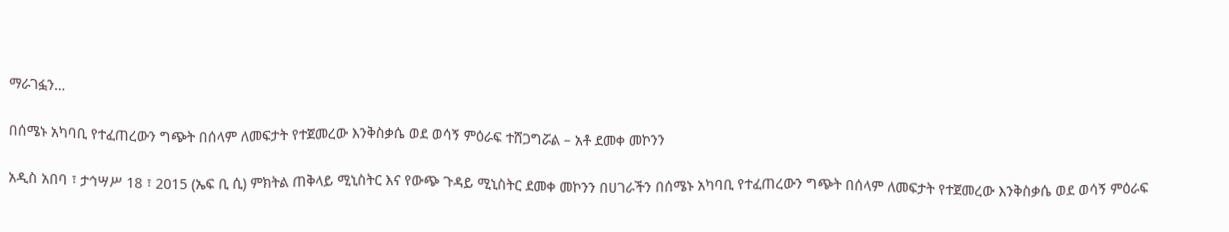ማራገፏን…

በሰሜኑ አካባቢ የተፈጠረውን ግጭት በሰላም ለመፍታት የተጀመረው እንቅስቃሴ ወደ ወሳኝ ምዕራፍ ተሸጋግሯል – አቶ ደመቀ መኮንን

አዲስ አበባ ፣ ታኅሣሥ 18 ፣ 2015 (ኤፍ ቢ ሲ) ምክትል ጠቅላይ ሚኒስትር እና የውጭ ጉዳይ ሚኒስትር ደመቀ መኮንን በሀገራችን በሰሜኑ አካባቢ የተፈጠረውን ግጭት በሰላም ለመፍታት የተጀመረው እንቅስቃሴ ወደ ወሳኝ ምዕራፍ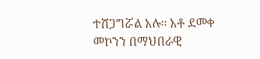ተሸጋግሯል አሉ፡፡ አቶ ደመቀ መኮንን በማህበራዊ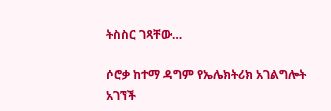ትስስር ገጻቸው…

ሶሮቃ ከተማ ዳግም የኤሌክትሪክ አገልግሎት አገኘች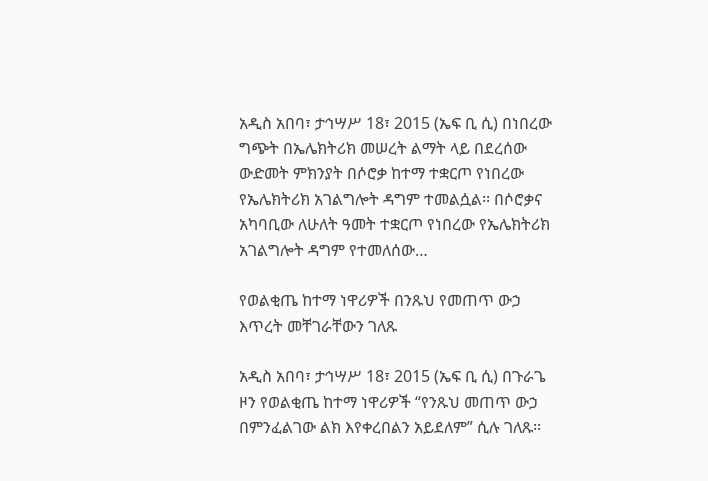አዲስ አበባ፣ ታኅሣሥ 18፣ 2015 (ኤፍ ቢ ሲ) በነበረው ግጭት በኤሌክትሪክ መሠረት ልማት ላይ በደረሰው ውድመት ምክንያት በሶሮቃ ከተማ ተቋርጦ የነበረው የኤሌክትሪክ አገልግሎት ዳግም ተመልሷል፡፡ በሶሮቃና አካባቢው ለሁለት ዓመት ተቋርጦ የነበረው የኤሌክትሪክ አገልግሎት ዳግም የተመለሰው…

የወልቂጤ ከተማ ነዋሪዎች በንጹህ የመጠጥ ውኃ እጥረት መቸገራቸውን ገለጹ

አዲስ አበባ፣ ታኅሣሥ 18፣ 2015 (ኤፍ ቢ ሲ) በጉራጌ ዞን የወልቂጤ ከተማ ነዋሪዎች “የንጹህ መጠጥ ውኃ በምንፈልገው ልክ እየቀረበልን አይደለም” ሲሉ ገለጹ፡፡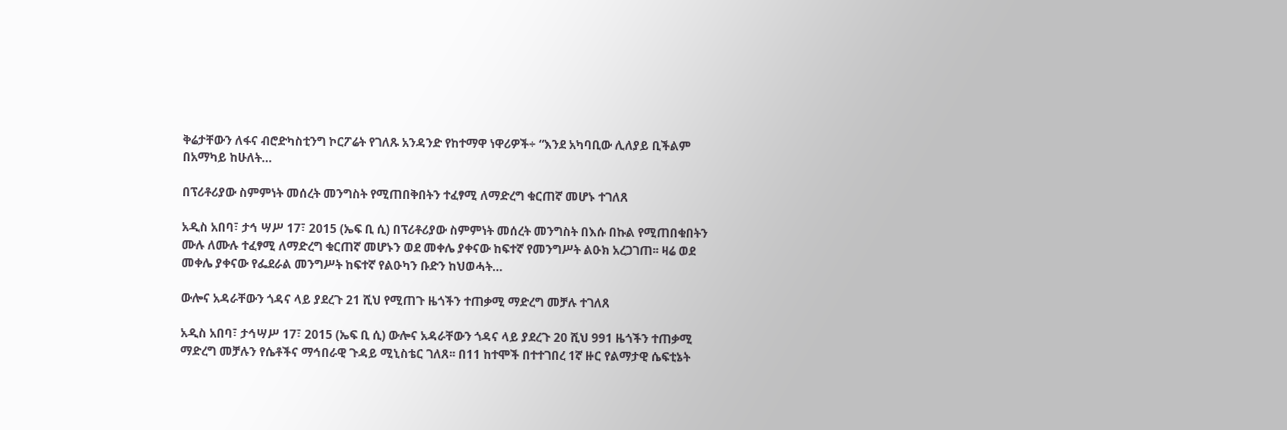ቅሬታቸውን ለፋና ብሮድካስቲንግ ኮርፖሬት የገለጹ አንዳንድ የከተማዋ ነዋሪዎች÷ “እንደ አካባቢው ሊለያይ ቢችልም በአማካይ ከሁለት…

በፕሪቶሪያው ስምምነት መሰረት መንግስት የሚጠበቅበትን ተፈፃሚ ለማድረግ ቁርጠኛ መሆኑ ተገለጸ

አዲስ አበባ፣ ታኅ ሣሥ 17፣ 2015 (ኤፍ ቢ ሲ) በፕሪቶሪያው ስምምነት መሰረት መንግስት በእሱ በኩል የሚጠበቁበትን ሙሉ ለሙሉ ተፈፃሚ ለማድረግ ቁርጠኛ መሆኑን ወደ መቀሌ ያቀናው ከፍተኛ የመንግሥት ልዑክ አረጋገጠ፡፡ ዛሬ ወደ መቀሌ ያቀናው የፌደራል መንግሥት ከፍተኛ የልዑካን ቡድን ከህወሓት…

ውሎና አዳራቸውን ጎዳና ላይ ያደረጉ 21 ሺህ የሚጠጉ ዜጎችን ተጠቃሚ ማድረግ መቻሉ ተገለጸ

አዲስ አበባ፣ ታኅሣሥ 17፣ 2015 (ኤፍ ቢ ሲ) ውሎና አዳራቸውን ጎዳና ላይ ያደረጉ 20 ሺህ 991 ዜጎችን ተጠቃሚ ማድረግ መቻሉን የሴቶችና ማኅበራዊ ጉዳይ ሚኒስቴር ገለጸ፡፡ በ11 ከተሞች በተተገበረ 1ኛ ዙር የልማታዊ ሴፍቲኔት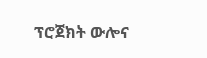ፕሮጀክት ውሎና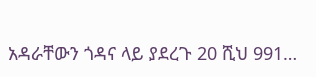አዳራቸውን ጎዳና ላይ ያደረጉ 20 ሺህ 991…